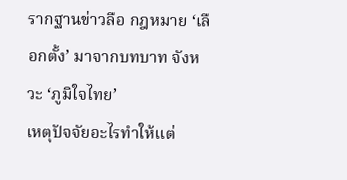รากฐานข่าวลือ กฎหมาย ‘เลือกตั้ง’ มาจากบทบาท จังหวะ ‘ภูมิใจไทย’
เหตุปัจจัยอะไรทำให้แต่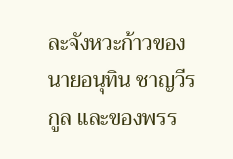ละจังหวะก้าวของ นายอนุทิน ชาญวีรกูล และของพรร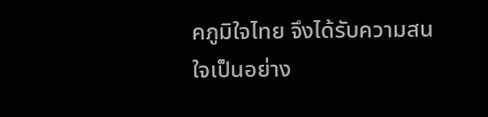คภูมิใจไทย จึงได้รับความสนใจเป็นอย่าง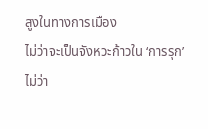สูงในทางการเมือง
ไม่ว่าจะเป็นจังหวะก้าวใน ‘การรุก’ ไม่ว่า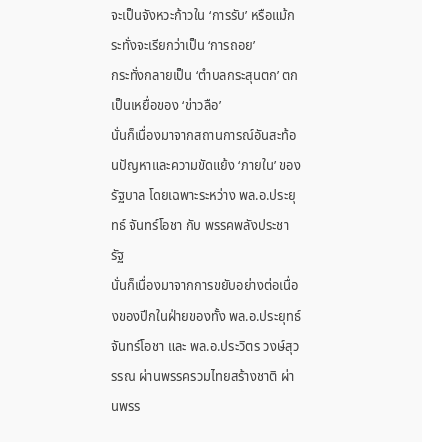จะเป็นจังหวะก้าวใน ‘การรับ’ หรือแม้กระทั่งจะเรียกว่าเป็น ‘การถอย’
กระทั่งกลายเป็น ‘ตำบลกระสุนตก’ ตกเป็นเหยื่อของ ‘ข่าวลือ’
นั่นก็เนื่องมาจากสถานการณ์อันสะท้อนปัญหาและความขัดแย้ง ‘ภายใน’ ของรัฐบาล โดยเฉพาะระหว่าง พล.อ.ประยุทธ์ จันทร์โอชา กับ พรรคพลังประชารัฐ
นั่นก็เนื่องมาจากการขยับอย่างต่อเนื่องของปีกในฝ่ายของทั้ง พล.อ.ประยุทธ์ จันทร์โอชา และ พล.อ.ประวิตร วงษ์สุวรรณ ผ่านพรรครวมไทยสร้างชาติ ผ่านพรร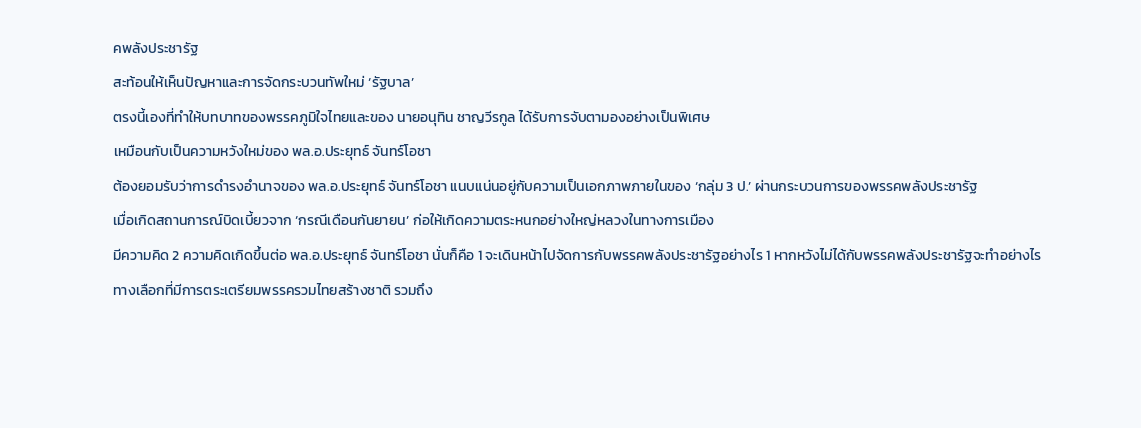คพลังประชารัฐ
สะท้อนให้เห็นปัญหาและการจัดกระบวนทัพใหม่ ‘รัฐบาล’
ตรงนี้เองที่ทำให้บทบาทของพรรคภูมิใจไทยและของ นายอนุทิน ชาญวีรกูล ได้รับการจับตามองอย่างเป็นพิเศษ
เหมือนกับเป็นความหวังใหม่ของ พล.อ.ประยุทธ์ จันทร์โอชา
ต้องยอมรับว่าการดำรงอำนาจของ พล.อ.ประยุทธ์ จันทร์โอชา แนบแน่นอยู่กับความเป็นเอกภาพภายในของ ‘กลุ่ม 3 ป.’ ผ่านกระบวนการของพรรคพลังประชารัฐ
เมื่อเกิดสถานการณ์บิดเบี้ยวจาก ‘กรณีเดือนกันยายน’ ก่อให้เกิดความตระหนกอย่างใหญ่หลวงในทางการเมือง
มีความคิด 2 ความคิดเกิดขึ้นต่อ พล.อ.ประยุทธ์ จันทร์โอชา นั่นก็คือ 1 จะเดินหน้าไปจัดการกับพรรคพลังประชารัฐอย่างไร 1 หากหวังไม่ได้กับพรรคพลังประชารัฐจะทำอย่างไร
ทางเลือกที่มีการตระเตรียมพรรครวมไทยสร้างชาติ รวมถึง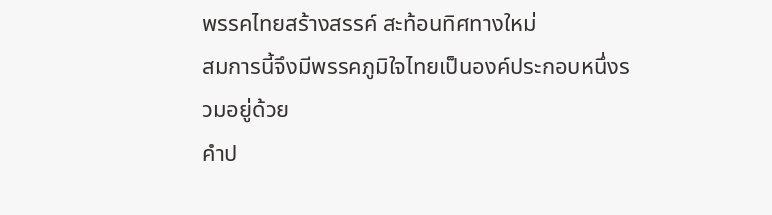พรรคไทยสร้างสรรค์ สะท้อนทิศทางใหม่
สมการนี้จึงมีพรรคภูมิใจไทยเป็นองค์ประกอบหนึ่งรวมอยู่ด้วย
คำป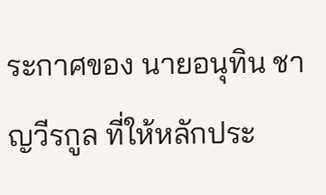ระกาศของ นายอนุทิน ชาญวีรกูล ที่ให้หลักประ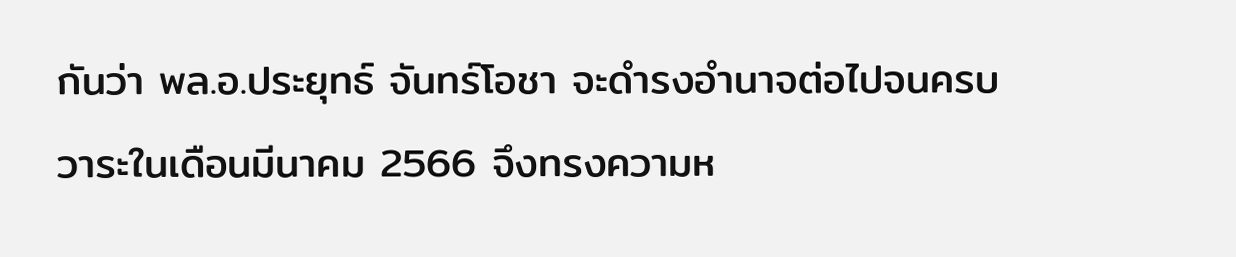กันว่า พล.อ.ประยุทธ์ จันทร์โอชา จะดำรงอำนาจต่อไปจนครบวาระในเดือนมีนาคม 2566 จึงทรงความห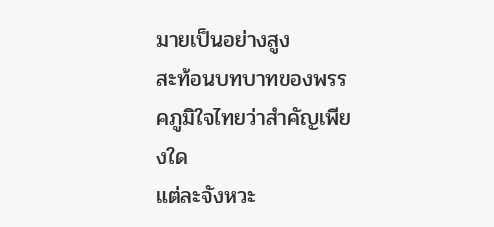มายเป็นอย่างสูง
สะท้อนบทบาทของพรรคภูมิใจไทยว่าสำคัญเพียงใด
แต่ละจังหวะ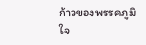ก้าวของพรรคภูมิใจ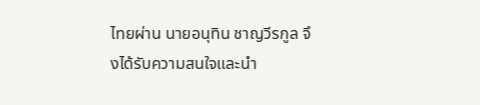ไทยผ่าน นายอนุทิน ชาญวีรกูล จึงได้รับความสนใจและนำ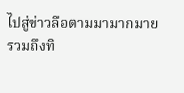ไปสู่ข่าวลือตามมามากมาย
รวมถึงทิ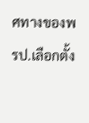ศทางของพรป.เลือกตั้ง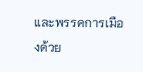และพรรคการเมืองด้วย